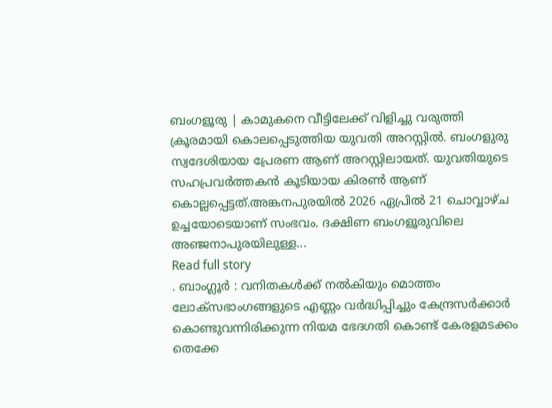ബംഗളൂരു | കാമുകനെ വീട്ടിലേക്ക് വിളിച്ചു വരുത്തി ക്രൂരമായി കൊലപ്പെടുത്തിയ യുവതി അറസ്റ്റില്‍. ബംഗളുരു സ്വദേശിയായ പ്രേരണ ആണ് അറസ്റ്റിലായത്. യുവതിയുടെ സഹപ്രവര്‍ത്തകന്‍ കൂടിയായ കിരണ്‍ ആണ് കൊല്ലപ്പെട്ടത്.അങ്കനപുരയില്‍ 2026 ഏപ്രിൽ 21 ചൊവ്വാഴ്ച ഉച്ചയോടെയാണ് സംഭവം. ദക്ഷിണ ബംഗളൂരുവിലെ അഞ്ജനാപുരയിലുള്ള...
Read full story
. ബാംഗ്ലൂർ : വനിതകൾക്ക് നൽകിയും മൊത്തം ലോക്സഭാംഗങ്ങളുടെ എണ്ണം വർദ്ധിപ്പിച്ചും കേന്ദ്രസർക്കാർ കൊണ്ടുവന്നിരിക്കുന്ന നിയമ ഭേദഗതി കൊണ്ട് കേരളമടക്കം തെക്കേ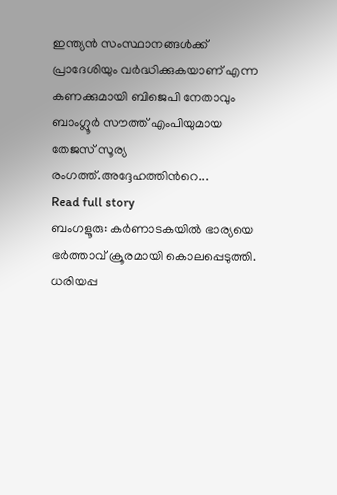ഇന്ത്യൻ സംസ്ഥാനങ്ങൾക്ക് പ്രാദേശിയും വർദ്ധിക്കുകയാണ് എന്ന കണക്കുമായി ബിജെപി നേതാവും ബാംഗ്ലൂർ സൗത്ത് എംപിയുമായ തേജസ് സൂര്യ രംഗത്ത്.അദ്ദേഹത്തിൻറെ...
Read full story
ബംഗളൂരു: കർണാടകയിൽ ഭാര്യയെ ഭർത്താവ് ക്രൂരമായി കൊലപ്പെടുത്തി. ധരിയപ്പ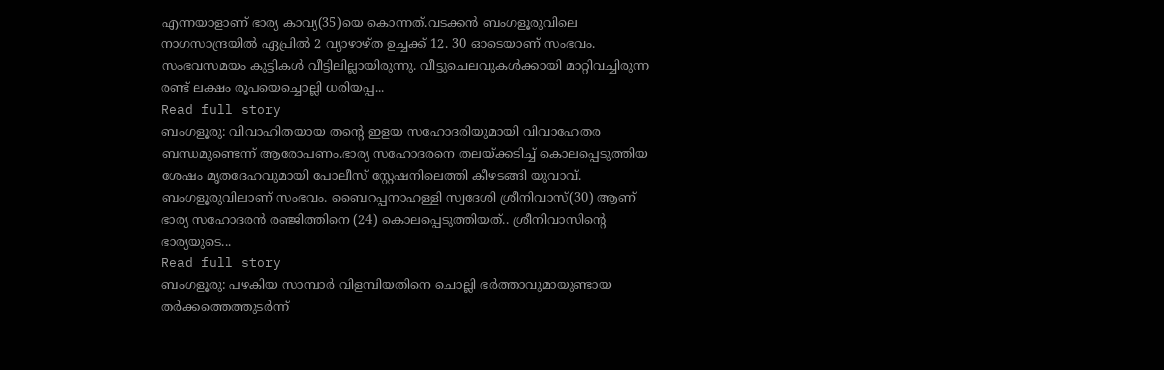എന്നയാളാണ് ഭാര്യ കാവ്യ(35)യെ കൊന്നത്.വടക്കൻ ബംഗളൂരുവിലെ നാഗസാന്ദ്രയിൽ ഏപ്രിൽ 2 വ്യാഴാഴ്ത ഉച്ചക്ക് 12. 30 ഓടെയാണ് സംഭവം. സംഭവസമയം കുട്ടികൾ വീട്ടിലില്ലായിരുന്നു. വീട്ടുചെലവുകൾക്കായി മാറ്റിവച്ചിരുന്ന രണ്ട് ലക്ഷം രൂപയെച്ചൊല്ലി ധരിയപ്പ...
Read full story
ബംഗളൂരു: വിവാഹിതയായ തന്‍റെ ഇളയ സഹോദരിയുമായി വിവാഹേതര ബന്ധമുണ്ടെന്ന് ആരോപണം.ഭാര്യ സഹോദരനെ തലയ്ക്കടിച്ച് കൊലപ്പെടുത്തിയ ശേഷം മൃതദേഹവുമായി പോലീസ് സ്റ്റേഷനിലെത്തി കീഴടങ്ങി യുവാവ്. ബംഗളൂരുവിലാണ് സംഭവം. ബൈറപ്പനാഹള്ളി സ്വദേശി ശ്രീനിവാസ്(30) ആണ് ഭാര്യ സഹോദരൻ രഞ്ജിത്തിനെ (24) കൊലപ്പെടുത്തിയത്.. ശ്രീനിവാസിന്‍റെ ഭാര്യയുടെ...
Read full story
ബംഗളൂരു: പഴകിയ സാമ്പാർ വിളമ്പിയതിനെ ചൊല്ലി ഭർത്താവുമായുണ്ടായ തർക്കത്തെത്തുടർന്ന്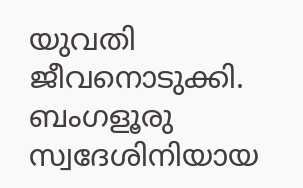യുവതി ജീവനൊടുക്കി. ബംഗളൂരു സ്വദേശിനിയായ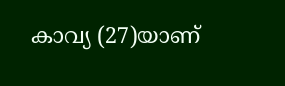കാവ്യ (27)യാണ്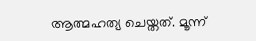ആത്മഹത്യ ചെയ്തത്. മൂന്ന്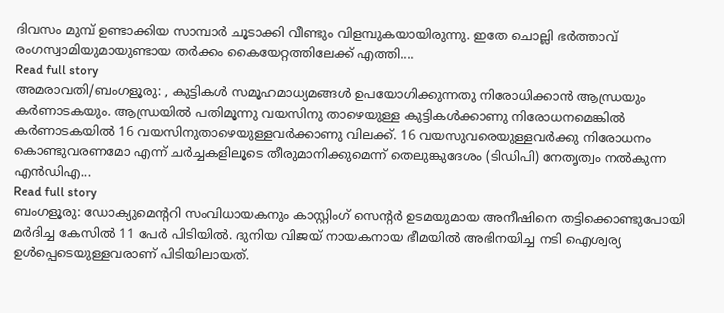ദിവസം മുമ്പ് ഉണ്ടാക്കിയ സാമ്പാർ ചൂടാക്കി വീണ്ടും വിളമ്പുകയായിരുന്നു. ഇതേ ചൊല്ലി ഭർത്താവ് രംഗസ്വാമിയുമായുണ്ടായ തർക്കം കൈയേറ്റത്തിലേക്ക് എത്തി....
Read full story
അമരാവതി/ബംഗളൂരു: , കുട്ടികൾ സമൂഹമാധ്യമങ്ങൾ ഉപയോഗിക്കുന്നതു നിരോധിക്കാൻ ആന്ധ്രയും കർണാടകയും. ആന്ധ്രയിൽ പതിമൂന്നു വയസിനു താഴെയുള്ള കുട്ടികൾക്കാണു നിരോധനമെങ്കിൽ കർണാടകയിൽ 16 വയസിനുതാഴെയുള്ളവർക്കാണു വിലക്ക്. 16 വയസുവരെയുള്ളവർക്കു നിരോധനം കൊണ്ടുവരണമോ എന്ന് ചർച്ചകളിലൂടെ തീരുമാനിക്കുമെന്ന് തെലുങ്കുദേശം (ടിഡിപി) നേതൃത്വം നൽകുന്ന എൻഡിഎ...
Read full story
ബംഗളൂരു: ഡോക്യുമെന്‍ററി സംവിധായകനും കാസ്റ്റിംഗ് സെന്‍റർ ഉടമയുമായ അനീഷിനെ തട്ടിക്കൊണ്ടുപോയി മർദിച്ച കേസിൽ 11 പേർ പിടിയിൽ. ദുനിയ വിജയ് നായകനായ ഭീമയിൽ അഭിനയിച്ച നടി ഐശ്വര്യ ഉൾപ്പെടെയുള്ളവരാണ് പിടിയിലായത്.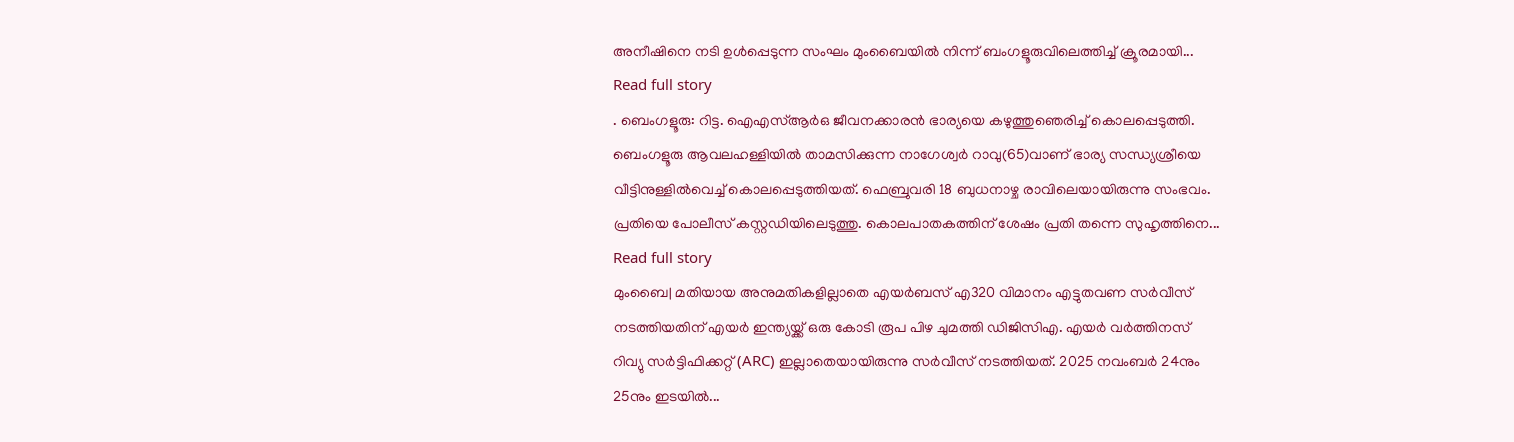അനീഷിനെ നടി ഉൾപ്പെടുന്ന സംഘം മുംബൈയിൽ നിന്ന് ബംഗളൂരുവിലെത്തിച്ച് ക്രൂരമായി...
Read full story
. ബെംഗളൂരു: റിട്ട. ഐഎസ്ആർഒ ജീവനക്കാരൻ ഭാര്യയെ കഴുത്തുഞെരിച്ച് കൊലപ്പെടുത്തി. ബെംഗളൂരു ആവലഹള്ളിയിൽ താമസിക്കുന്ന നാഗേശ്വർ റാവു(65)വാണ് ഭാര്യ സന്ധ്യശ്രീയെ വീട്ടിനുള്ളിൽവെച്ച് കൊലപ്പെടുത്തിയത്. ഫെബ്രുവരി 18 ബുധനാഴ്ച രാവിലെയായിരുന്നു സംഭവം. പ്രതിയെ പോലീസ് കസ്റ്റഡിയിലെടുത്തു. കൊലപാതകത്തിന് ശേഷം പ്രതി തന്നെ സുഹൃത്തിനെ...
Read full story
മുംബൈ| മതിയായ അനുമതികളില്ലാതെ എയര്‍ബസ് എ320 വിമാനം എട്ടുതവണ സര്‍വീസ് നടത്തിയതിന് എയര്‍ ഇന്ത്യയ്ക്ക് ഒരു കോടി രൂപ പിഴ ചുമത്തി ഡിജിസിഎ. എയര്‍ വര്‍ത്തിനസ് റിവ്യു സര്‍ട്ടിഫിക്കറ്റ് (ARC) ഇല്ലാതെയായിരുന്നു സര്‍വീസ് നടത്തിയത്. 2025 നവംബര്‍ 24നും 25നും ഇടയില്‍...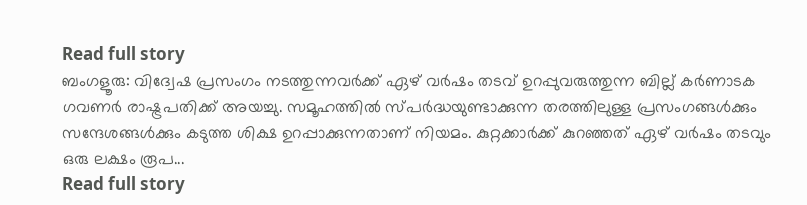Read full story
ബംഗളൂരു: വിദ്വേഷ പ്രസംഗം നടത്തുന്നവര്‍ക്ക് ഏഴ് വര്‍ഷം തടവ് ഉറപ്പുവരുത്തുന്ന ബില്ല് കർണാടക ഗവണർ രാഷ്ട്രപതിക്ക് അയച്ചു. സമൂഹത്തില്‍ സ്പര്‍ദ്ധയുണ്ടാക്കുന്ന തരത്തിലുള്ള പ്രസംഗങ്ങള്‍ക്കും സന്ദേശങ്ങള്‍ക്കും കടുത്ത ശിക്ഷ ഉറപ്പാക്കുന്നതാണ് നിയമം. കുറ്റക്കാര്‍ക്ക് കുറഞ്ഞത് ഏഴ് വര്‍ഷം തടവും ഒരു ലക്ഷം രൂപ...
Read full story